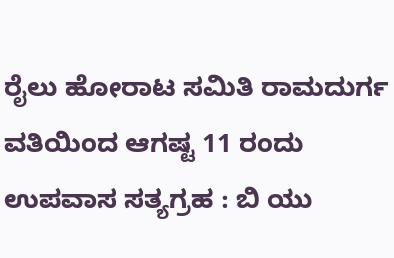ರೈಲು ಹೋರಾಟ ಸಮಿತಿ ರಾಮದುರ್ಗ ವತಿಯಿಂದ ಆಗಷ್ಟ 11 ರಂದು ಉಪವಾಸ ಸತ್ಯಗ್ರಹ : ಬಿ ಯು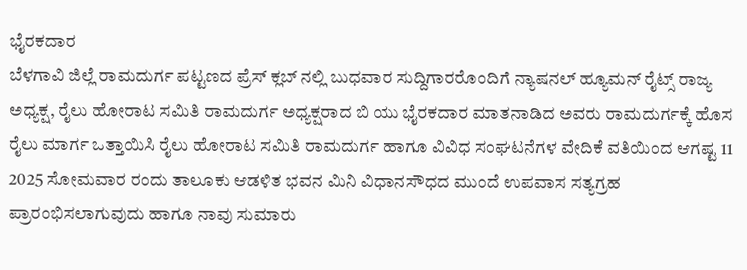ಭೈರಕದಾರ
ಬೆಳಗಾವಿ ಜಿಲ್ಲೆ ರಾಮದುರ್ಗ ಪಟ್ಟಣದ ಪ್ರೆಸ್ ಕ್ಲಬ್ ನಲ್ಲಿ ಬುಧವಾರ ಸುದ್ದಿಗಾರರೊಂದಿಗೆ ನ್ಯಾಷನಲ್ ಹ್ಯೂಮನ್ ರೈಟ್ಸ್ ರಾಜ್ಯ ಅಧ್ಯಕ್ಷ, ರೈಲು ಹೋರಾಟ ಸಮಿತಿ ರಾಮದುರ್ಗ ಅಧ್ಯಕ್ಷರಾದ ಬಿ ಯು ಭೈರಕದಾರ ಮಾತನಾಡಿದ ಅವರು ರಾಮದುರ್ಗಕ್ಕೆ ಹೊಸ ರೈಲು ಮಾರ್ಗ ಒತ್ತಾಯಿಸಿ ರೈಲು ಹೋರಾಟ ಸಮಿತಿ ರಾಮದುರ್ಗ ಹಾಗೂ ವಿವಿಧ ಸಂಘಟನೆಗಳ ವೇದಿಕೆ ವತಿಯಿಂದ ಆಗಷ್ಟ 11 2025 ಸೋಮವಾರ ರಂದು ತಾಲೂಕು ಆಡಳಿತ ಭವನ ಮಿನಿ ವಿಧಾನಸೌಧದ ಮುಂದೆ ಉಪವಾಸ ಸತ್ಯಗ್ರಹ ಪ್ರಾರಂಭಿಸಲಾಗುವುದು ಹಾಗೂ ನಾವು ಸುಮಾರು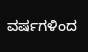ವರ್ಷಗಳಿಂದ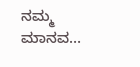ನಮ್ಮ ಮಾನವ…